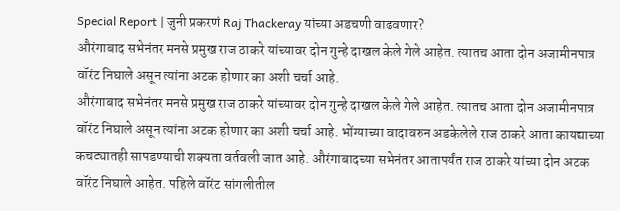Special Report | जुनी प्रकरणं Raj Thackeray यांच्या अडचणी वाढवणार?
औरंगाबाद सभेनंतर मनसे प्रमुख राज ठाकरे यांच्यावर दोन गुन्हे दाखल केले गेले आहेत. त्यातच आता दोन अजामीनपात्र वॉरंट निघाले असून त्यांना अटक होणार का अशी चर्चा आहे.
औरंगाबाद सभेनंतर मनसे प्रमुख राज ठाकरे यांच्यावर दोन गुन्हे दाखल केले गेले आहेत. त्यातच आता दोन अजामीनपात्र वॉरंट निघाले असून त्यांना अटक होणार का अशी चर्चा आहे. भोंग्याच्या वादावरुन अडकेलेले राज ठाकरे आता कायद्याच्या कचट्यातही सापडण्याची शक्यता वर्तवली जात आहे. औरंगाबादच्या सभेनंतर आतापर्यंत राज ठाकरे यांच्या दोन अटक वॉरंट निघाले आहेत. पहिले वॉरंट सांगलीतील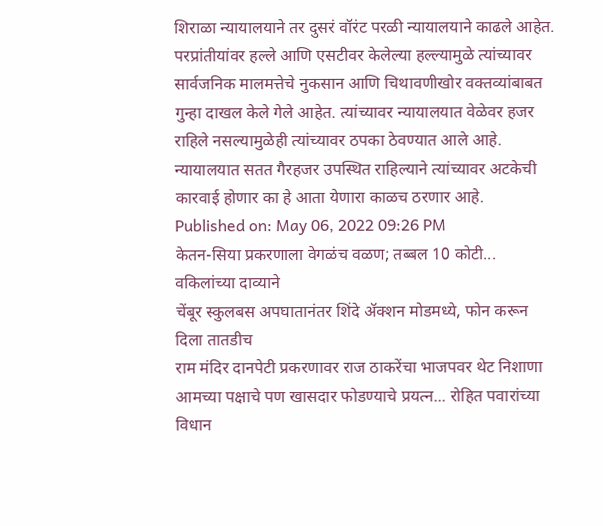शिराळा न्यायालयाने तर दुसरं वॉरंट परळी न्यायालयाने काढले आहेत. परप्रांतीयांवर हल्ले आणि एसटीवर केलेल्या हल्ल्यामुळे त्यांच्यावर सार्वजनिक मालमत्तेचे नुकसान आणि चिथावणीखोर वक्तव्यांबाबत गुन्हा दाखल केले गेले आहेत. त्यांच्यावर न्यायालयात वेळेवर हजर राहिले नसल्यामुळेही त्यांच्यावर ठपका ठेवण्यात आले आहे. न्यायालयात सतत गैरहजर उपस्थित राहिल्याने त्यांच्यावर अटकेची कारवाई होणार का हे आता येणारा काळच ठरणार आहे.
Published on: May 06, 2022 09:26 PM
केतन-सिया प्रकरणाला वेगळंच वळण; तब्बल 10 कोटी... वकिलांच्या दाव्याने
चेंबूर स्कुलबस अपघातानंतर शिंदे ॲक्शन मोडमध्ये, फोन करून दिला तातडीच
राम मंदिर दानपेटी प्रकरणावर राज ठाकरेंचा भाजपवर थेट निशाणा
आमच्या पक्षाचे पण खासदार फोडण्याचे प्रयत्न... रोहित पवारांच्या विधान